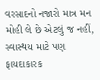વરસાદનો નજારો માત્ર મન મોહી લે છે એટલું જ નહીં, સ્વાસ્થય માટે પણ ફાયદાકારક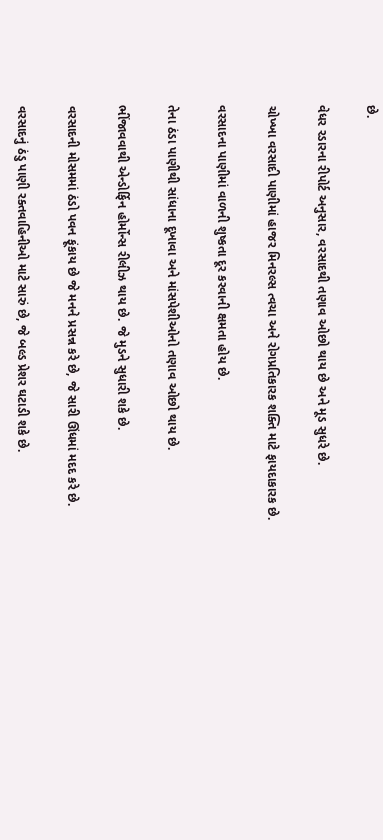છે.

વેધર રડારના રીપોર્ટ અનુસાર, વરસાદથી તણાવ ઓછો થાય છે અને મૂડ સુધરે છે.

ચોખ્ખા વરસાદી પાણીમાં હાજર મિનરલ્સ ત્વચા અને રોગપ્રતિકારક શક્તિ માટે ફાયદાકારક છે.

વરસાદના પાણીમાં વાળની શુષ્કતા દૂર કરવાની ક્ષમતા હોય છે.

તેના ઠંડા પાણીથી સાંધાના દૂખાવા અને માંસપેશીઓનો તણાવ ઓછો થાય છે.

ભીંજાવવાથી એન્ડોર્ફિન હોર્મોન્સ રીલીઝ થાય છે. જે મુડને સુધારી શકે છે.

વરસાદની મોસમમાં ઠંડો પવન ફૂંકાય છે જે મનને પ્રસન્ન કરે છે, જે સારી ઊંધમાં મદદ કરે છે.

વરસાદનું ઠંડુ પાણી રક્તવાહિનીઓ માટે સારું છે, જે બલ્ડ પ્રેશર ઘટાડી શકે છે.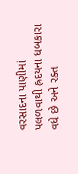વરસાદના પાણીમાં પલળવાથી હ્રદયના ધબકારા વધે છે અને રક્ત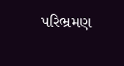પરિભ્રમણ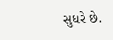સુધરે છે.